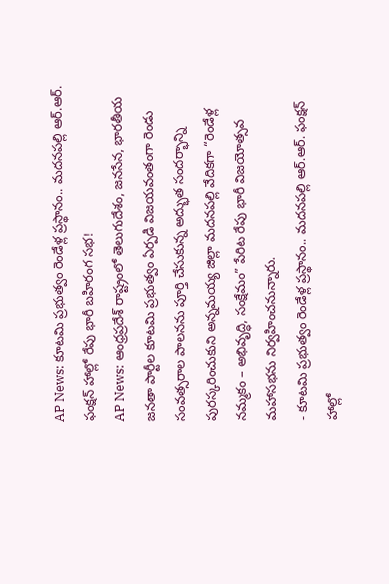AP News: కూటమి ప్రభుత్వం రెండేళ్ల ప్రస్థానం.. మదనపల్లి ఆర్.ఆర్. ఫంక్షన్ హాల్లో రేపు భారీ బహిరంగ సభ!
AP News: ఆంధ్రప్రదేశ్ రాష్ట్రంలో తెలుగుదేశం, జనసేన, భారతీయ జనతా పార్టీల కూటమి ప్రభుత్వం ఏర్పడి విజయవంతంగా రెండు సంవత్సరాల పాలనను పూర్తి చేసుకున్న అద్భుత సందర్భాన్ని పురస్కరించుకుని అన్నమయ్య జిల్లా మదనపల్లి వేదికగా “రెండేళ్ల నమ్మకం – అభివృద్ధి, సంక్షేమం” పేరిట రేపు భారీ విజయోత్సవ మహాసభను నిర్వహించనున్నారు.
- కూటమి ప్రభుత్వం రెండేళ్ల ప్రస్థానం.. మదనపల్లి ఆర్.ఆర్. ఫంక్షన్ హాల్లో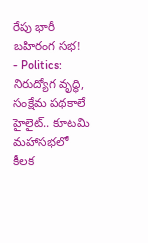రేపు భారీ బహిరంగ సభ!
- Politics: నిరుద్యోగ వృద్ధి, సంక్షేమ పథకాలే హైలైట్.. కూటమి మహాసభలో కీలక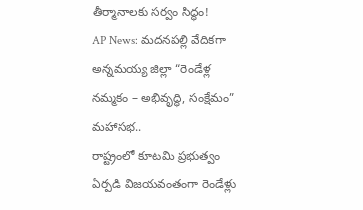తీర్మానాలకు సర్వం సిద్ధం!
AP News: మదనపల్లి వేదికగా అన్నమయ్య జిల్లా “రెండేళ్ల నమ్మకం – అభివృద్ధి, సంక్షేమం” మహాసభ..
రాష్ట్రంలో కూటమి ప్రభుత్వం ఏర్పడి విజయవంతంగా రెండేళ్లు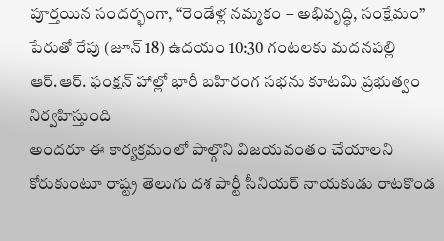పూర్తయిన సందర్భంగా, “రెండేళ్ల నమ్మకం – అభివృద్ధి, సంక్షేమం” పేరుతో రేపు (జూన్ 18) ఉదయం 10:30 గంటలకు మదనపల్లి ఆర్.ఆర్. ఫంక్షన్ హాల్లో భారీ బహిరంగ సభను కూటమి ప్రభుత్వం నిర్వహిస్తుంది
అందరూ ఈ కార్యక్రమంలో పాల్గొని విజయవంతం చేయాలని కోరుకుంటూ రాష్ట్ర తెలుగు దశ పార్టీ సీనియర్ నాయకుడు రాటకొండ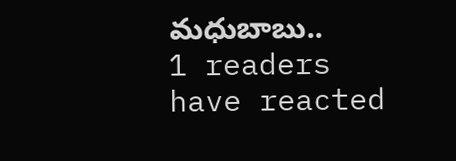మధుబాబు..
1 readers have reacted